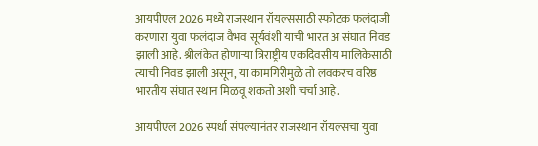आयपीएल 2026 मध्ये राजस्थान रॉयल्ससाठी स्फोटक फलंदाजी करणारा युवा फलंदाज वैभव सूर्यवंशी याची भारत अ संघात निवड झाली आहे. श्रीलंकेत होणाऱ्या त्रिराष्ट्रीय एकदिवसीय मालिकेसाठी त्याची निवड झाली असून, या कामगिरीमुळे तो लवकरच वरिष्ठ भारतीय संघात स्थान मिळवू शकतो अशी चर्चा आहे.

आयपीएल 2026 स्पर्धा संपल्यानंतर राजस्थान रॉयल्सचा युवा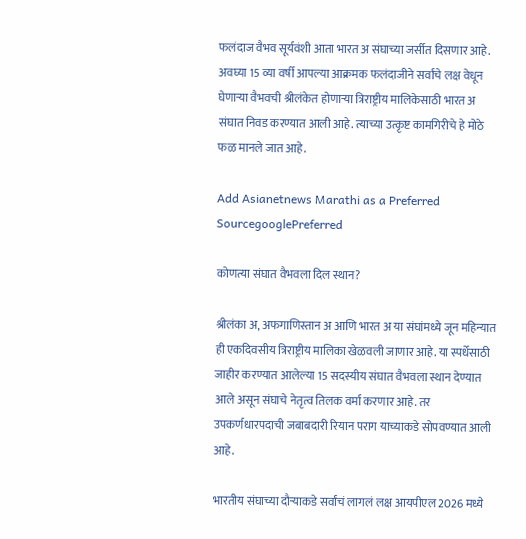फलंदाज वैभव सूर्यवंशी आता भारत अ संघाच्या जर्सीत दिसणार आहे. अवघ्या 15 व्या वर्षी आपल्या आक्रमक फलंदाजीने सर्वांचे लक्ष वेधून घेणाऱ्या वैभवची श्रीलंकेत होणाऱ्या त्रिराष्ट्रीय मालिकेसाठी भारत अ संघात निवड करण्यात आली आहे. त्याच्या उत्कृष्ट कामगिरीचे हे मोठे फळ मानले जात आहे.

Add Asianetnews Marathi as a Preferred SourcegooglePreferred

कोणत्या संघात वैभवला दिल स्थान?

श्रीलंका अ, अफगाणिस्तान अ आणि भारत अ या संघांमध्ये जून महिन्यात ही एकदिवसीय त्रिराष्ट्रीय मालिका खेळवली जाणार आहे. या स्पर्धेसाठी जाहीर करण्यात आलेल्या 15 सदस्यीय संघात वैभवला स्थान देण्यात आले असून संघाचे नेतृत्व तिलक वर्मा करणार आहे. तर उपकर्णधारपदाची जबाबदारी रियान पराग याच्याकडे सोपवण्यात आली आहे.

भारतीय संघाच्या दौऱ्याकडे सर्वांचं लागलं लक्ष आयपीएल 2026 मध्ये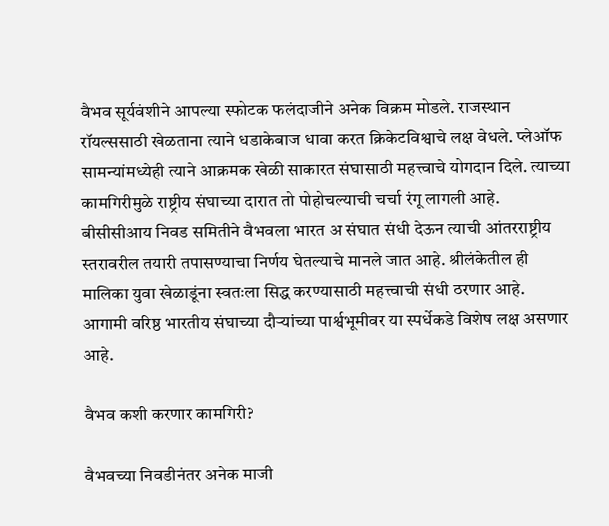वैभव सूर्यवंशीने आपल्या स्फोटक फलंदाजीने अनेक विक्रम मोडले. राजस्थान रॉयल्ससाठी खेळताना त्याने धडाकेबाज धावा करत क्रिकेटविश्वाचे लक्ष वेधले. प्लेऑफ सामन्यांमध्येही त्याने आक्रमक खेळी साकारत संघासाठी महत्त्वाचे योगदान दिले. त्याच्या कामगिरीमुळे राष्ट्रीय संघाच्या दारात तो पोहोचल्याची चर्चा रंगू लागली आहे. बीसीसीआय निवड समितीने वैभवला भारत अ संघात संधी देऊन त्याची आंतरराष्ट्रीय स्तरावरील तयारी तपासण्याचा निर्णय घेतल्याचे मानले जात आहे. श्रीलंकेतील ही मालिका युवा खेळाडूंना स्वतःला सिद्ध करण्यासाठी महत्त्वाची संधी ठरणार आहे. आगामी वरिष्ठ भारतीय संघाच्या दौऱ्यांच्या पार्श्वभूमीवर या स्पर्धेकडे विशेष लक्ष असणार आहे.

वैभव कशी करणार कामगिरी?

वैभवच्या निवडीनंतर अनेक माजी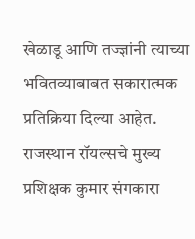खेळाडू आणि तज्ज्ञांनी त्याच्या भवितव्याबाबत सकारात्मक प्रतिक्रिया दिल्या आहेत. राजस्थान रॉयल्सचे मुख्य प्रशिक्षक कुमार संगकारा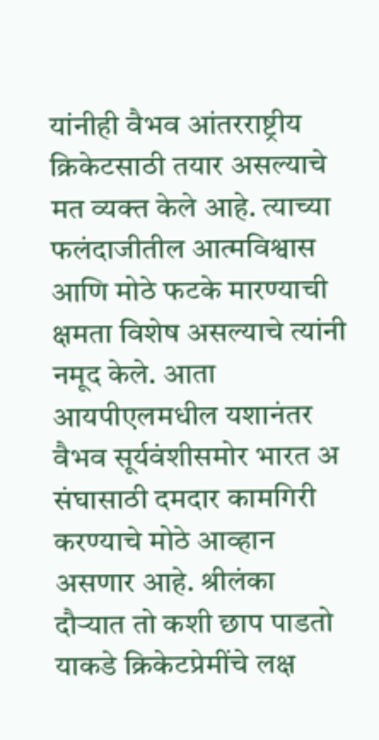यांनीही वैभव आंतरराष्ट्रीय क्रिकेटसाठी तयार असल्याचे मत व्यक्त केले आहे. त्याच्या फलंदाजीतील आत्मविश्वास आणि मोठे फटके मारण्याची क्षमता विशेष असल्याचे त्यांनी नमूद केले. आता आयपीएलमधील यशानंतर वैभव सूर्यवंशीसमोर भारत अ संघासाठी दमदार कामगिरी करण्याचे मोठे आव्हान असणार आहे. श्रीलंका दौऱ्यात तो कशी छाप पाडतो याकडे क्रिकेटप्रेमींचे लक्ष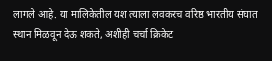लागले आहे. या मालिकेतील यश त्याला लवकरच वरिष्ठ भारतीय संघात स्थान मिळवून देऊ शकते, अशीही चर्चा क्रिकेट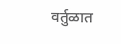वर्तुळात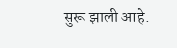सुरू झाली आहे.